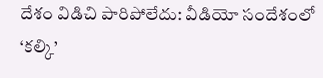దేశం విడిచి పారిపోలేదు: వీడియో సందేశంలో ‘కల్కి’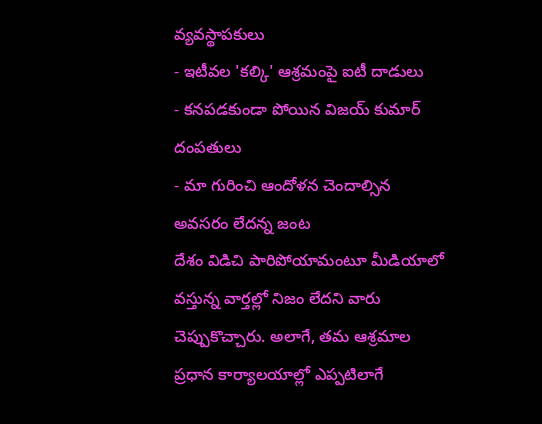వ్యవస్థాపకులు
- ఇటీవల 'కల్కి' ఆశ్రమంపై ఐటీ దాడులు
- కనపడకుండా పోయిన విజయ్ కుమార్ దంపతులు
- మా గురించి ఆందోళన చెందాల్సిన అవసరం లేదన్న జంట
దేశం విడిచి పారిపోయామంటూ మీడియాలో వస్తున్న వార్తల్లో నిజం లేదని వారు చెప్పుకొచ్చారు. అలాగే, తమ ఆశ్రమాల ప్రధాన కార్యాలయాల్లో ఎప్పటిలాగే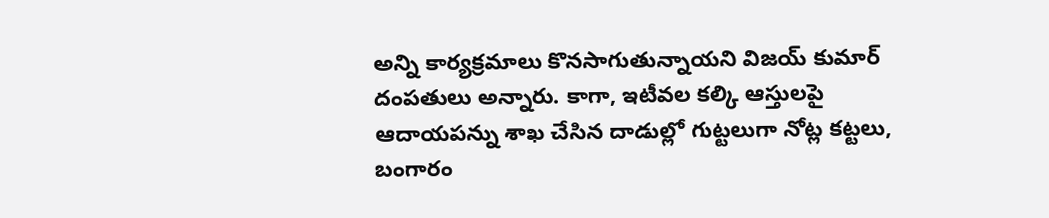అన్ని కార్యక్రమాలు కొనసాగుతున్నాయని విజయ్ కుమార్ దంపతులు అన్నారు. కాగా, ఇటీవల కల్కి ఆస్తులపై ఆదాయపన్ను శాఖ చేసిన దాడుల్లో గుట్టలుగా నోట్ల కట్టలు, బంగారం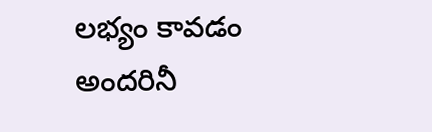లభ్యం కావడం అందరినీ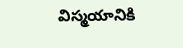విస్మయానికి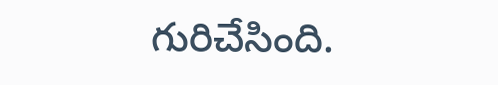గురిచేసింది.